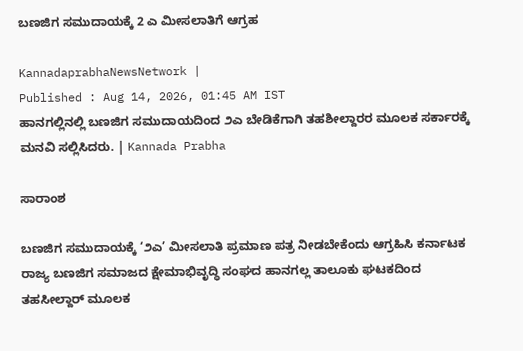ಬಣಜಿಗ ಸಮುದಾಯಕ್ಕೆ 2 ಎ ಮೀಸಲಾತಿಗೆ ಆಗ್ರಹ

KannadaprabhaNewsNetwork |
Published : Aug 14, 2026, 01:45 AM IST
ಹಾನಗಲ್ಲಿನಲ್ಲಿ ಬಣಜಿಗ ಸಮುದಾಯದಿಂದ ೨ಎ ಬೇಡಿಕೆಗಾಗಿ ತಹಶೀಲ್ದಾರರ ಮೂಲಕ ಸರ್ಕಾರಕ್ಕೆ  ಮನವಿ ಸಲ್ಲಿಸಿದರು. | Kannada Prabha

ಸಾರಾಂಶ

ಬಣಜಿಗ ಸಮುದಾಯಕ್ಕೆ ‘೨ಎ’ ಮೀಸಲಾತಿ ಪ್ರಮಾಣ ಪತ್ರ ನೀಡಬೇಕೆಂದು ಆಗ್ರಹಿಸಿ ಕರ್ನಾಟಕ ರಾಜ್ಯ ಬಣಜಿಗ ಸಮಾಜದ ಕ್ಷೇಮಾಭಿವೃದ್ಧಿ ಸಂಘದ ಹಾನಗಲ್ಲ ತಾಲೂಕು ಘಟಕದಿಂದ ತಹಸೀಲ್ದಾರ್ ಮೂಲಕ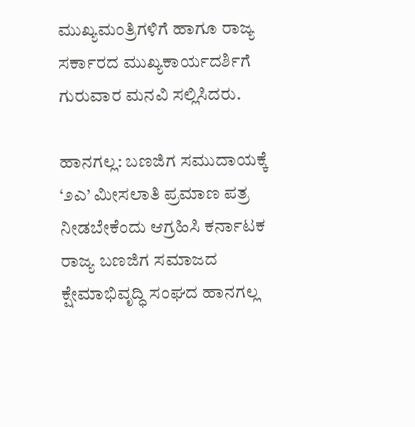ಮುಖ್ಯಮಂತ್ರಿಗಳಿಗೆ ಹಾಗೂ ರಾಜ್ಯ ಸರ್ಕಾರದ ಮುಖ್ಯಕಾರ್ಯದರ್ಶಿಗೆ ಗುರುವಾರ ಮನವಿ ಸಲ್ಲಿಸಿದರು.

ಹಾನಗಲ್ಲ: ಬಣಜಿಗ ಸಮುದಾಯಕ್ಕೆ ‘೨ಎ’ ಮೀಸಲಾತಿ ಪ್ರಮಾಣ ಪತ್ರ ನೀಡಬೇಕೆಂದು ಆಗ್ರಹಿಸಿ ಕರ್ನಾಟಕ ರಾಜ್ಯ ಬಣಜಿಗ ಸಮಾಜದ ಕ್ಷೇಮಾಭಿವೃದ್ಧಿ ಸಂಘದ ಹಾನಗಲ್ಲ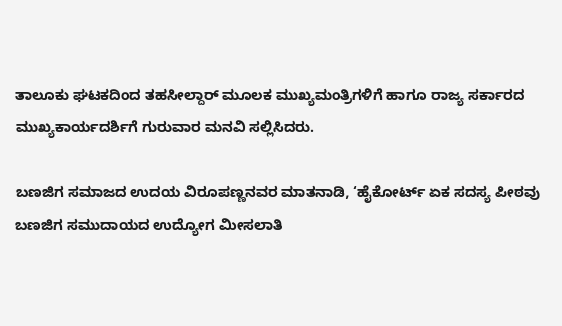ತಾಲೂಕು ಘಟಕದಿಂದ ತಹಸೀಲ್ದಾರ್ ಮೂಲಕ ಮುಖ್ಯಮಂತ್ರಿಗಳಿಗೆ ಹಾಗೂ ರಾಜ್ಯ ಸರ್ಕಾರದ ಮುಖ್ಯಕಾರ್ಯದರ್ಶಿಗೆ ಗುರುವಾರ ಮನವಿ ಸಲ್ಲಿಸಿದರು.

ಬಣಜಿಗ ಸಮಾಜದ ಉದಯ ವಿರೂಪಣ್ಣನವರ ಮಾತನಾಡಿ, ‘ಹೈಕೋರ್ಟ್ ಏಕ ಸದಸ್ಯ ಪೀಠವು ಬಣಜಿಗ ಸಮುದಾಯದ ಉದ್ಯೋಗ ಮೀಸಲಾತಿ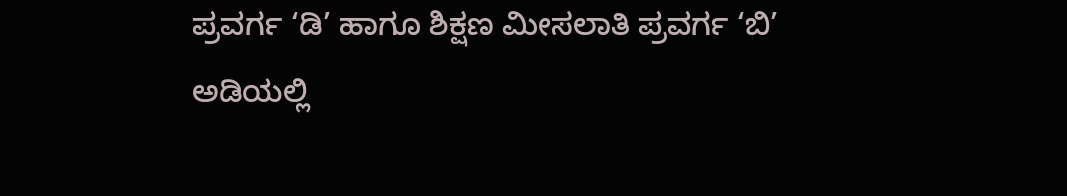ಪ್ರವರ್ಗ ‘ಡಿ’ ಹಾಗೂ ಶಿಕ್ಷಣ ಮೀಸಲಾತಿ ಪ್ರವರ್ಗ ‘ಬಿ’ ಅಡಿಯಲ್ಲಿ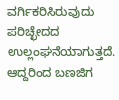ವರ್ಗಿಕರಿಸಿರುವುದು ಪರಿಚ್ಛೇದದ ಉಲ್ಲಂಘನೆಯಾಗುತ್ತದೆ. ಆದ್ದರಿಂದ ಬಣಜಿಗ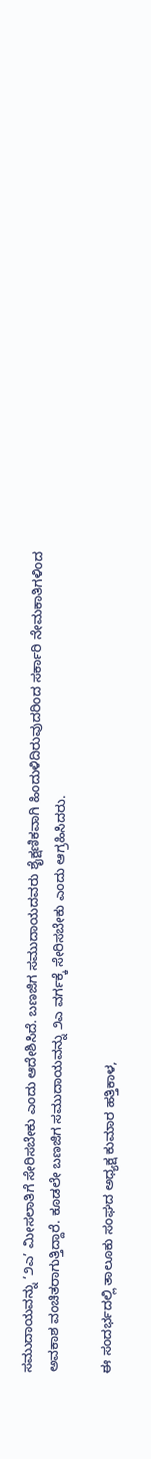ಸಮುದಾಯವನ್ನು ‘೨ಎ’ ಮೀಸಲಾತಿಗೆ ಸೇರಿಸಬೇಕು ಎಂದು ಆದೇಶಿಸಿದೆ. ಬಣಜಿಗ ಸಮುದಾಯದವರು ಶೈಕ್ಷಣಿಕವಾಗಿ ಹಿಂದುಳಿದಿರುವುದರಿಂದ ಸರ್ಕಾರಿ ನೇಮಕಾತಿಗಳಿಂದ ಅವಕಾಶ ವಂಚಿತರಾಗುತ್ತಿದ್ದಾರೆ. ಕೂಡಲೇ ಬಣಜಿಗ ಸಮುದಾಯವನ್ನು ೨ಎ ವರ್ಗಕ್ಕೆ ಸೇರಿಸಬೇಕು ಎಂದು ಆಗ್ರಹಿಸಿದರು.

ಈ ಸಂದರ್ಭದಲ್ಲಿ ತಾಲೂಕು ಸಂಘದ ಅಧ್ಯಕ್ಷ ಕುಮಾರ ಹತ್ತಿಕಾಳ,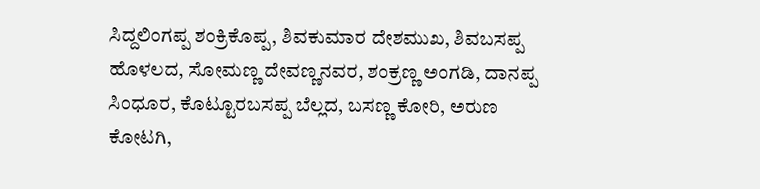ಸಿದ್ದಲಿಂಗಪ್ಪ ಶಂಕ್ರಿಕೊಪ್ಪ, ಶಿವಕುಮಾರ ದೇಶಮುಖ, ಶಿವಬಸಪ್ಪ ಹೊಳಲದ, ಸೋಮಣ್ಣ ದೇವಣ್ಣನವರ, ಶಂಕ್ರಣ್ಣ ಅಂಗಡಿ, ದಾನಪ್ಪ ಸಿಂಧೂರ, ಕೊಟ್ಟೂರಬಸಪ್ಪ ಬೆಲ್ಲದ, ಬಸಣ್ಣ ಕೋರಿ, ಅರುಣ ಕೋಟಗಿ,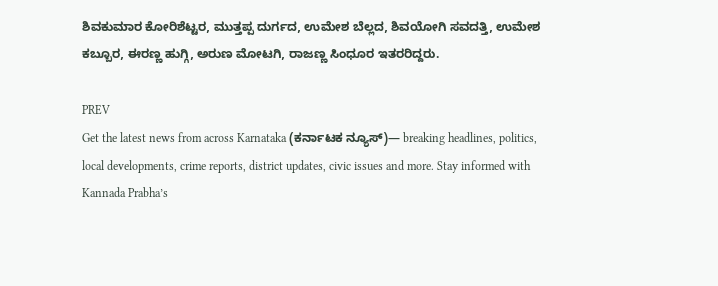ಶಿವಕುಮಾರ ಕೋರಿಶೆಟ್ಟರ, ಮುತ್ತಪ್ಪ ದುರ್ಗದ, ಉಮೇಶ ಬೆಲ್ಲದ, ಶಿವಯೋಗಿ ಸವದತ್ತಿ, ಉಮೇಶ ಕಬ್ಬೂರ, ಈರಣ್ಣ ಹುಗ್ಗಿ, ಅರುಣ ಮೋಟಗಿ, ರಾಜಣ್ಣ ಸಿಂಧೂರ ಇತರರಿದ್ದರು.

PREV
Get the latest news from across Karnataka (ಕರ್ನಾಟಕ ನ್ಯೂಸ್)— breaking headlines, politics, local developments, crime reports, district updates, civic issues and more. Stay informed with Kannada Prabha’s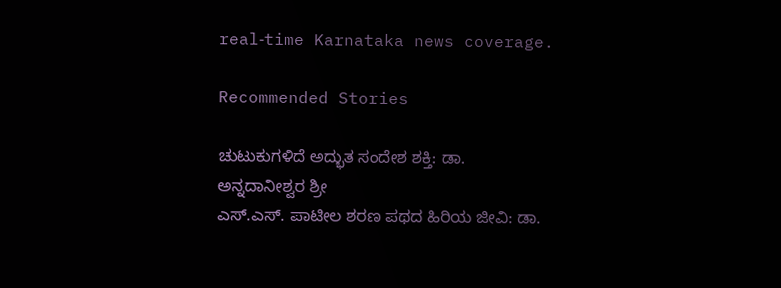real‑time Karnataka news coverage.

Recommended Stories

ಚುಟುಕುಗಳಿದೆ ಅದ್ಭುತ ಸಂದೇಶ ಶಕ್ತಿ: ಡಾ. ಅನ್ನದಾನೀಶ್ವರ ಶ್ರೀ
ಎಸ್.ಎಸ್. ಪಾಟೀಲ ಶರಣ ಪಥದ ಹಿರಿಯ ಜೀವಿ: ಡಾ.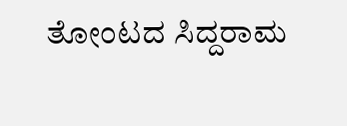ತೋಂಟದ ಸಿದ್ದರಾಮ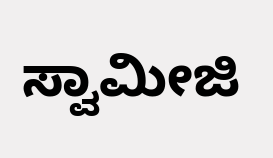ಸ್ವಾಮೀಜಿ